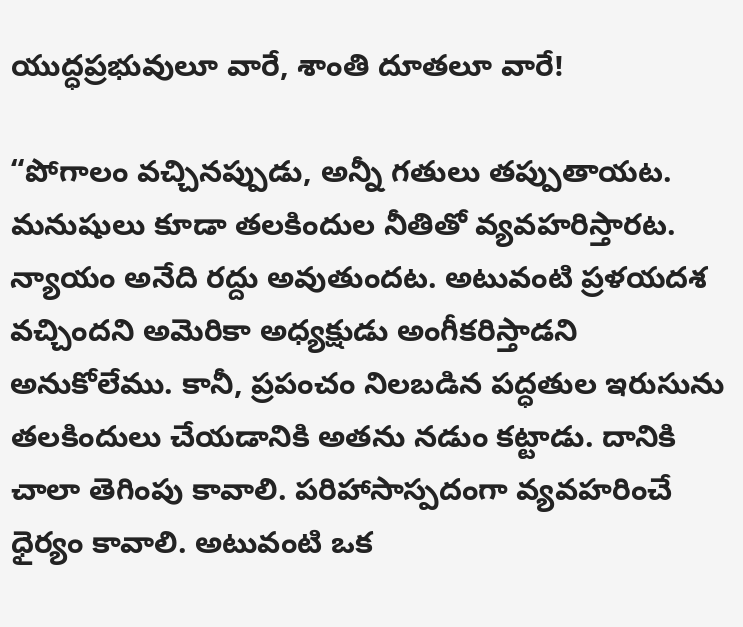యుద్ధప్రభువులూ వారే, శాంతి దూతలూ వారే!

“పోగాలం వచ్చినప్పుడు, అన్నీ గతులు తప్పుతాయట. మనుషులు కూడా తలకిందుల నీతితో వ్యవహరిస్తారట. న్యాయం అనేది రద్దు అవుతుందట. అటువంటి ప్రళయదశ వచ్చిందని అమెరికా అధ్యక్షుడు అంగీకరిస్తాడని అనుకోలేము. కానీ, ప్రపంచం నిలబడిన పద్ధతుల ఇరుసును తలకిందులు చేయడానికి అతను నడుం కట్టాడు. దానికి చాలా తెగింపు కావాలి. పరిహాసాస్పదంగా వ్యవహరించే ధైర్యం కావాలి. అటువంటి ఒక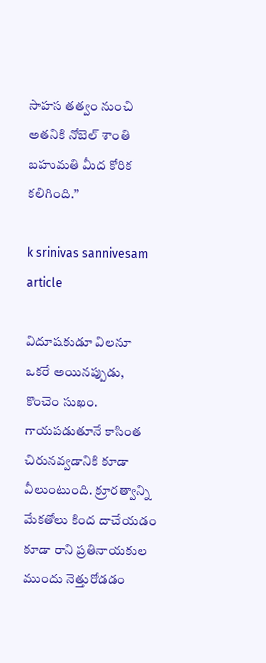సాహస తత్వం నుంచి అతనికి నోబెల్‌ శాంతి బహుమతి మీద కోరిక కలిగింది.”

k srinivas sannivesam article

విదూషకుడూ విలనూ ఒకరే అయినప్పుడు, కొంచెం సుఖం. గాయపడుతూనే కాసింత చిరునవ్వడానికి కూడా వీలుంటుంది. క్రూరత్వాన్ని మేకతోలు కింద దాచేయడం కూడా రాని ప్రతినాయకుల ముందు నెత్తురోడడం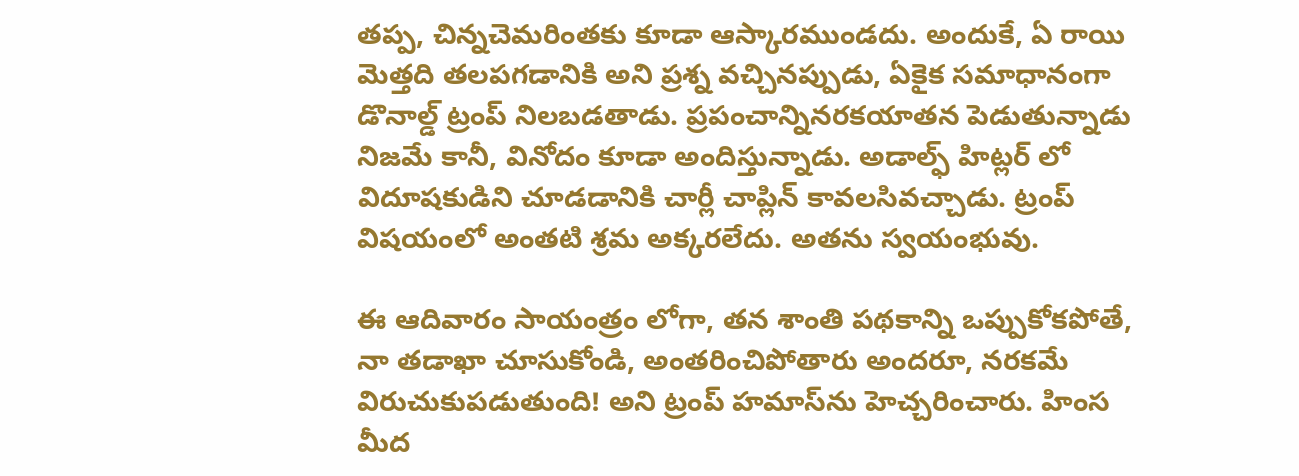తప్ప, చిన్నచెమరింతకు కూడా ఆస్కారముండదు. అందుకే, ఏ రాయి మెత్తది తలపగడానికి అని ప్రశ్న వచ్చినప్పుడు, ఏకైక సమాధానంగా డొనాల్డ్‌ ట్రంప్‌ నిలబడతాడు. ప్రపంచాన్నినరకయాతన పెడుతున్నాడు నిజమే కానీ, వినోదం కూడా అందిస్తున్నాడు. అడాల్ఫ్‌ హిట్లర్‌ లో విదూషకుడిని చూడడానికి చార్లీ చాప్లిన్‌ కావలసివచ్చాడు. ట్రంప్‌ విషయంలో అంతటి శ్రమ అక్కరలేదు. అతను స్వయంభువు.

ఈ ఆదివారం సాయంత్రం లోగా, తన శాంతి పథకాన్ని ఒప్పుకోకపోతే, నా తడాఖా చూసుకోండి, అంతరించిపోతారు అందరూ, నరకమే విరుచుకుపడుతుంది! అని ట్రంప్‌ హమాస్‌ను హెచ్చరించారు. హింస మీద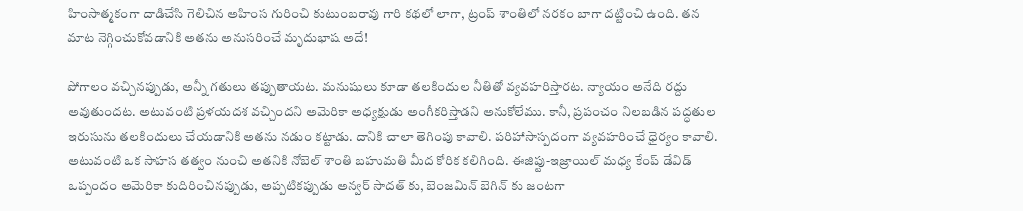హింసాత్మకంగా దాడిచేసి గెలిచిన అహింస గురించి కుటుంబరావు గారి కథలో లాగా, ట్రంప్‌ శాంతిలో నరకం బాగా దట్టించి ఉంది. తన మాట నెగ్గించుకోవడానికి అతను అనుసరించే మృదుభాష అదే!

పోగాలం వచ్చినప్పుడు, అన్నీ గతులు తప్పుతాయట. మనుషులు కూడా తలకిందుల నీతితో వ్యవహరిస్తారట. న్యాయం అనేది రద్దు అవుతుందట. అటువంటి ప్రళయదశ వచ్చిందని అమెరికా అధ్యక్షుడు అంగీకరిస్తాడని అనుకోలేము. కానీ, ప్రపంచం నిలబడిన పద్ధతుల ఇరుసును తలకిందులు చేయడానికి అతను నడుం కట్టాడు. దానికి చాలా తెగింపు కావాలి. పరిహాసాస్పదంగా వ్యవహరించే ధైర్యం కావాలి. అటువంటి ఒక సాహస తత్వం నుంచి అతనికి నోబెల్‌ శాంతి బహుమతి మీద కోరిక కలిగింది. ఈజిప్టు-ఇజ్రాయిల్‌ మధ్య కేంప్‌ డేవిడ్‌ ఒప్పందం అమెరికా కుదిరించినప్పుడు, అప్పటికప్పుడు అన్వర్‌ సాదత్‌ కు, బెంజమిన్‌ బెగిన్‌ కు జంటగా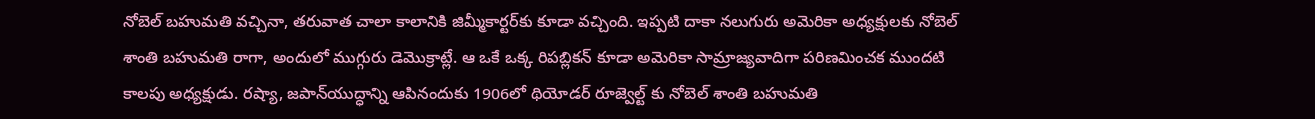నోబెల్‌ బహుమతి వచ్చినా, తరువాత చాలా కాలానికి జిమ్మీకార్టర్‌కు కూడా వచ్చింది. ఇప్పటి దాకా నలుగురు అమెరికా అధ్యక్షులకు నోబెల్‌ శాంతి బహుమతి రాగా, అందులో ముగ్గురు డెమొక్రాట్లే. ఆ ఒకే ఒక్క రిపబ్లికన్‌ కూడా అమెరికా సామ్రాజ్యవాదిగా పరిణమించక ముందటి కాలపు అధ్యక్షుడు. రష్యా, జపాన్‌యుద్ధాన్ని ఆపినందుకు 1906లో థియోడర్‌ రూజ్వెల్ట్‌ కు నోబెల్‌ శాంతి బహుమతి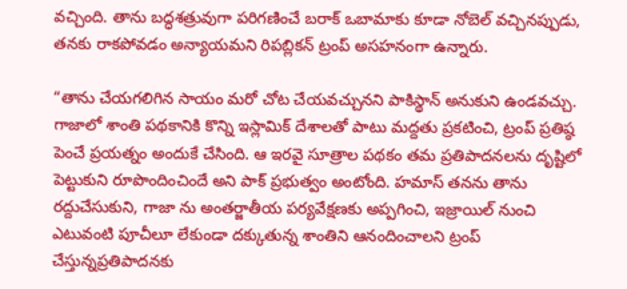వచ్చింది. తాను బద్ధశత్రువుగా పరిగణించే బరాక్‌ ఒబామాకు కూడా నోబెల్‌ వచ్చినప్పుడు, తనకు రాకపోవడం అన్యాయమని రిపబ్లికన్‌ ట్రంప్‌ అసహనంగా ఉన్నారు.

“తాను చేయగలిగిన సాయం మరో చోట చేయవచ్చునని పాకిస్థాన్‌ అనుకుని ఉండవచ్చు. గాజాలో శాంతి పథకానికి కొన్ని ఇస్లామిక్‌ దేశాలతో పాటు మద్దతు ప్రకటించి, ట్రంప్‌ ప్రతిష్ఠ పెంచే ప్రయత్నం అందుకే చేసింది. ఆ ఇరవై సూత్రాల పథకం తమ ప్రతిపాదనలను దృష్టిలో పెట్టుకుని రూపొందించిందే అని పాక్‌ ప్రభుత్వం అంటోంది. హమాస్‌ తనను తాను రద్దుచేసుకుని, గాజా ను అంతర్జాతీయ పర్యవేక్షణకు అప్పగించి, ఇజ్రాయిల్‌ నుంచి ఎటువంటి పూచీలూ లేకుండా దక్కుతున్న శాంతిని ఆనందించాలని ట్రంప్‌ చేస్తున్నప్రతిపాదనకు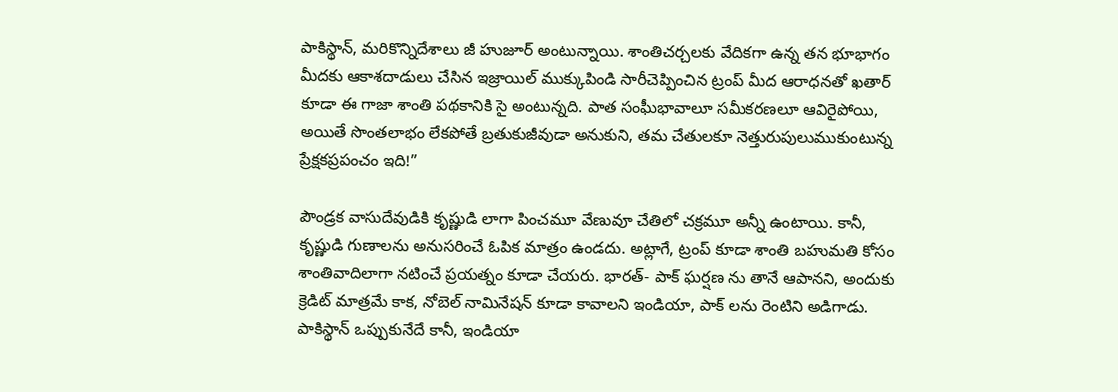పాకిస్థాన్‌, మరికొన్నిదేశాలు జీ హుజూర్‌ అంటున్నాయి. శాంతిచర్చలకు వేదికగా ఉన్న తన భూభాగం మీదకు ఆకాశదాడులు చేసిన ఇజ్రాయిల్‌ ముక్కుపిండి సారీచెప్పించిన ట్రంప్‌ మీద ఆరాధనతో ఖతార్‌ కూడా ఈ గాజా శాంతి పథకానికి సై అంటున్నది. పాత సంఘీభావాలూ సమీకరణలూ ఆవిరైపోయి, అయితే సొంతలాభం లేకపోతే బ్రతుకుజీవుడా అనుకుని, తమ చేతులకూ నెత్తురుపులుముకుంటున్న ప్రేక్షకప్రపంచం ఇది!”

పౌండ్రక వాసుదేవుడికి కృష్ణుడి లాగా పించమూ వేణువూ చేతిలో చక్రమూ అన్నీ ఉంటాయి. కానీ, కృష్ణుడి గుణాలను అనుసరించే ఓపిక మాత్రం ఉండదు. అట్లాగే, ట్రంప్‌ కూడా శాంతి బహుమతి కోసం శాంతివాదిలాగా నటించే ప్రయత్నం కూడా చేయరు. భారత్‌- పాక్‌ ఘర్షణ ను తానే ఆపానని, అందుకు క్రెడిట్‌ మాత్రమే కాక, నోబెల్‌ నామినేషన్‌ కూడా కావాలని ఇండియా, పాక్‌ లను రెంటిని అడిగాడు. పాకిస్థాన్‌ ఒప్పుకునేదే కానీ, ఇండియా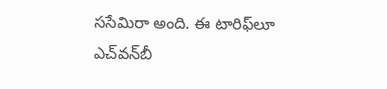ససేమిరా అంది. ఈ టారిఫ్‌లూ ఎచ్‌వన్‌బీ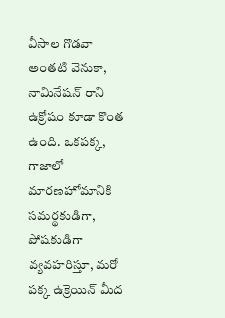వీసాల గొడవా అంతటి వెనుకా, నామినేషన్‌ రాని ఉక్రోషం కూడా కొంత ఉంది. ఒకపక్క, గాజాలో మారణహోమానికి సమర్థకుడిగా, పోషకుడిగా వ్యవహరిస్తూ, మరో పక్క ఉక్రెయిన్‌ మీద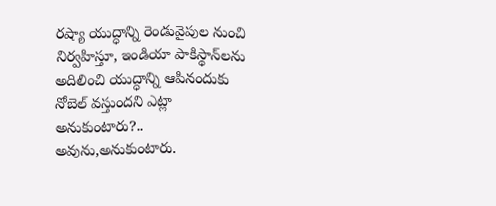రష్యా యుద్ధాన్ని రెండువైపుల నుంచి నిర్వహిస్తూ, ఇండియా పాకిస్థాన్‌లను అదిలించి యుద్ధాన్ని ఆపినందుకు నోబెల్‌ వస్తుందని ఎట్లా అనుకుంటారు?.. అవును,అనుకుంటారు.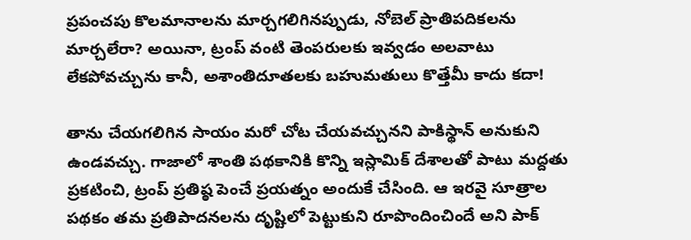ప్రపంచపు కొలమానాలను మార్చగలిగినప్పుడు, నోబెల్‌ ప్రాతిపదికలను మార్చలేరా? అయినా, ట్రంప్‌ వంటి తెంపరులకు ఇవ్వడం అలవాటు లేకపోవచ్చును కానీ, అశాంతిదూతలకు బహుమతులు కొత్తేమీ కాదు కదా!

తాను చేయగలిగిన సాయం మరో చోట చేయవచ్చునని పాకిస్థాన్‌ అనుకుని ఉండవచ్చు. గాజాలో శాంతి పథకానికి కొన్ని ఇస్లామిక్‌ దేశాలతో పాటు మద్దతు ప్రకటించి, ట్రంప్‌ ప్రతిష్ఠ పెంచే ప్రయత్నం అందుకే చేసింది. ఆ ఇరవై సూత్రాల పథకం తమ ప్రతిపాదనలను దృష్టిలో పెట్టుకుని రూపొందించిందే అని పాక్‌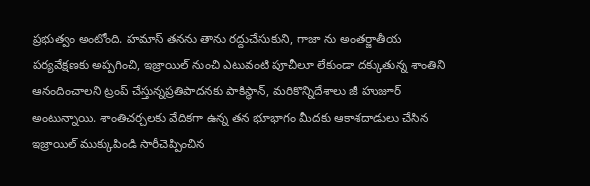ప్రభుత్వం అంటోంది. హమాస్‌ తనను తాను రద్దుచేసుకుని, గాజా ను అంతర్జాతీయ పర్యవేక్షణకు అప్పగించి, ఇజ్రాయిల్‌ నుంచి ఎటువంటి పూచీలూ లేకుండా దక్కుతున్న శాంతిని ఆనందించాలని ట్రంప్‌ చేస్తున్నప్రతిపాదనకు పాకిస్థాన్‌, మరికొన్నిదేశాలు జీ హుజూర్‌ అంటున్నాయి. శాంతిచర్చలకు వేదికగా ఉన్న తన భూభాగం మీదకు ఆకాశదాడులు చేసిన ఇజ్రాయిల్‌ ముక్కుపిండి సారీచెప్పించిన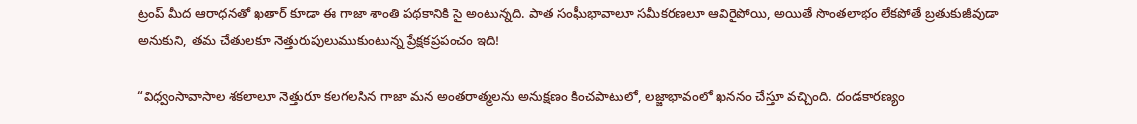ట్రంప్‌ మీద ఆరాధనతో ఖతార్‌ కూడా ఈ గాజా శాంతి పథకానికి సై అంటున్నది. పాత సంఘీభావాలూ సమీకరణలూ ఆవిరైపోయి, అయితే సొంతలాభం లేకపోతే బ్రతుకుజీవుడా అనుకుని, తమ చేతులకూ నెత్తురుపులుముకుంటున్న ప్రేక్షకప్రపంచం ఇది!

“విధ్వంసావాసాల శకలాలూ నెత్తురూ కలగలసిన గాజా మన అంతరాత్మలను అనుక్షణం కించపాటులో, లజ్జాభావంలో ఖననం చేస్తూ వచ్చింది. దండకారణ్యం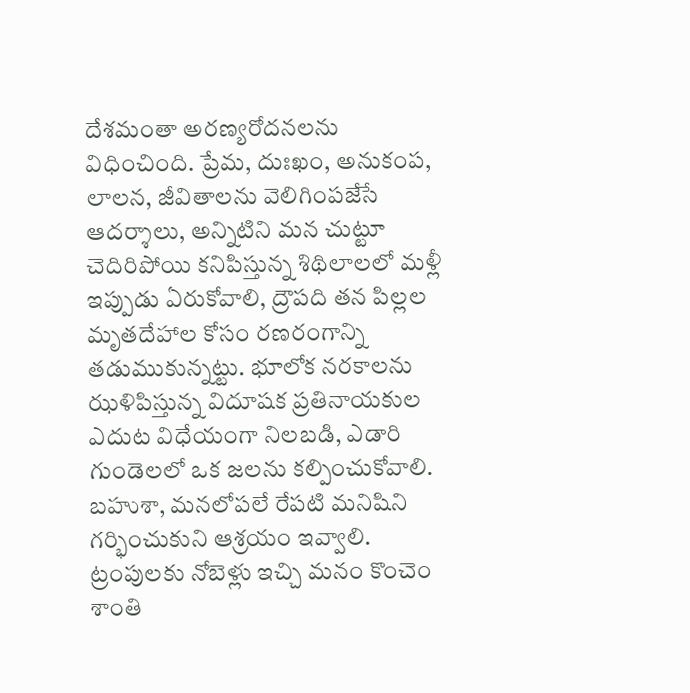దేశమంతా అరణ్యరోదనలను విధించింది. ప్రేమ, దుఃఖం, అనుకంప, లాలన, జీవితాలను వెలిగింపజేసే ఆదర్శాలు, అన్నిటిని మన చుట్టూ చెదిరిపోయి కనిపిస్తున్న శిథిలాలలో మళ్లీ ఇప్పుడు ఏరుకోవాలి, ద్రౌపది తన పిల్లల మృతదేహాల కోసం రణరంగాన్ని తడుముకున్నట్టు. భూలోక నరకాలను ఝళిపిస్తున్న విదూషక ప్రతినాయకుల ఎదుట విధేయంగా నిలబడి, ఎడారి గుండెలలో ఒక జలను కల్పించుకోవాలి. బహుశా, మనలోపలే రేపటి మనిషిని గర్భించుకుని ఆశ్రయం ఇవ్వాలి. ట్రంపులకు నోబెళ్లు ఇచ్చి మనం కొంచెం శాంతి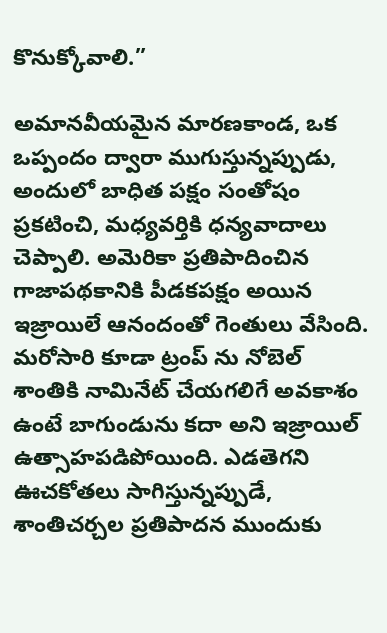కొనుక్కోవాలి.”

అమానవీయమైన మారణకాండ, ఒక ఒప్పందం ద్వారా ముగుస్తున్నప్పుడు, అందులో బాధిత పక్షం సంతోషం ప్రకటించి, మధ్యవర్తికి ధన్యవాదాలు చెప్పాలి. అమెరికా ప్రతిపాదించిన గాజాపథకానికి పీడకపక్షం అయిన ఇజ్రాయిలే ఆనందంతో గెంతులు వేసింది. మరోసారి కూడా ట్రంప్‌ ను నోబెల్‌ శాంతికి నామినేట్‌ చేయగలిగే అవకాశం ఉంటే బాగుండును కదా అని ఇజ్రాయిల్‌ ఉత్సాహపడిపోయింది. ఎడతెగని ఊచకోతలు సాగిస్తున్నప్పుడే, శాంతిచర్చల ప్రతిపాదన ముందుకు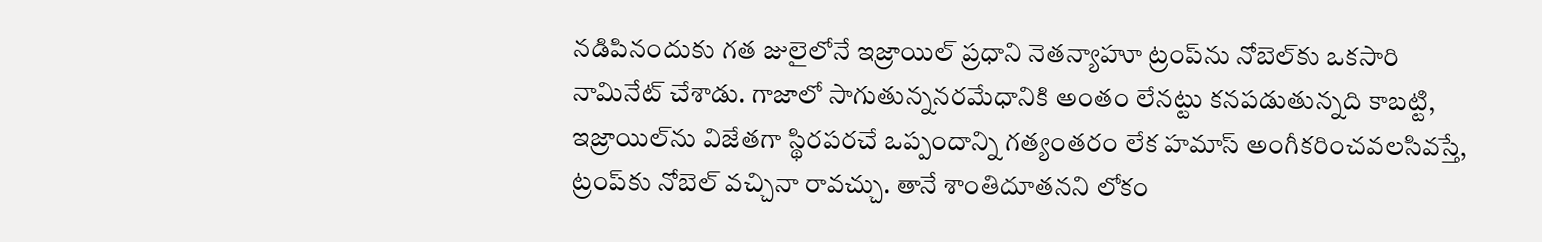నడిపినందుకు గత జులైలోనే ఇజ్రాయిల్‌ ప్రధాని నెతన్యాహూ ట్రంప్‌ను నోబెల్‌కు ఒకసారి నామినేట్‌ చేశాడు. గాజాలో సాగుతున్ననరమేధానికి అంతం లేనట్టు కనపడుతున్నది కాబట్టి, ఇజ్రాయిల్‌ను విజేతగా స్థిరపరచే ఒప్పందాన్ని గత్యంతరం లేక హమాస్‌ అంగీకరించవలసివస్తే, ట్రంప్‌కు నోబెల్‌ వచ్చినా రావచ్చు. తానే శాంతిదూతనని లోకం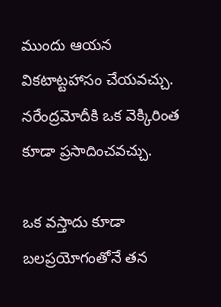ముందు ఆయన వికటాట్టహాసం చేయవచ్చు. నరేంద్రమోదీకి ఒక వెక్కిరింత కూడా ప్రసాదించవచ్చు.

ఒక వస్తాదు కూడా బలప్రయోగంతోనే తన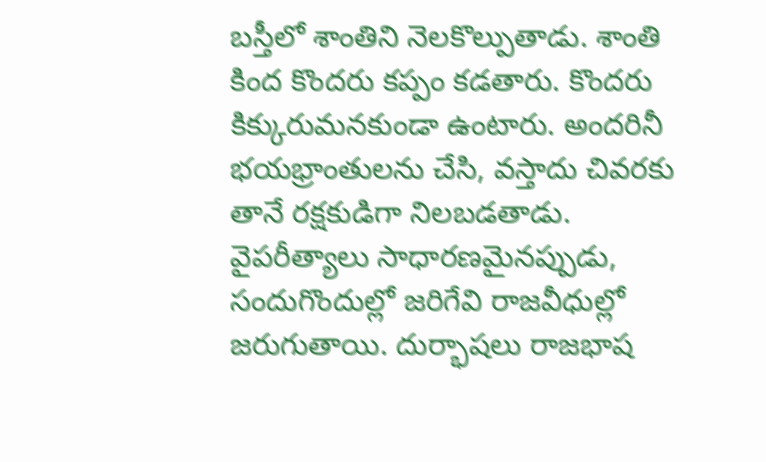బస్తీలో శాంతిని నెలకొల్పుతాడు. శాంతి కింద కొందరు కప్పం కడతారు. కొందరు కిక్కురుమనకుండా ఉంటారు. అందరినీ భయభ్రాంతులను చేసి, వస్తాదు చివరకు తానే రక్షకుడిగా నిలబడతాడు. వైపరీత్యాలు సాధారణమైనప్పుడు, సందుగొందుల్లో జరిగేవి రాజవీధుల్లో జరుగుతాయి. దుర్భాషలు రాజభాష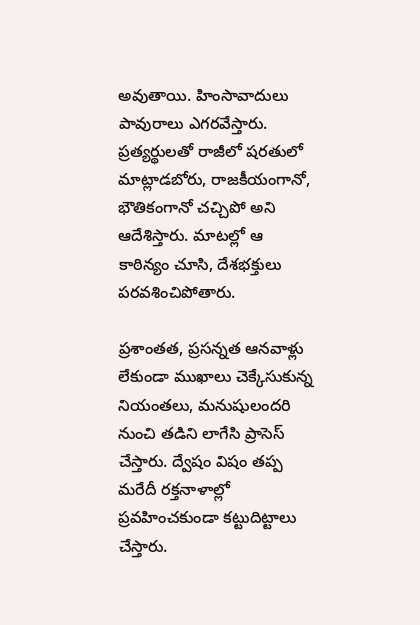అవుతాయి. హింసావాదులు పావురాలు ఎగరవేస్తారు. ప్రత్యర్థులతో రాజీలో షరతులో మాట్లాడబోరు, రాజకీయంగానో, భౌతికంగానో చచ్చిపో అని ఆదేశిస్తారు. మాటల్లో ఆ కాఠిన్యం చూసి, దేశభక్తులు పరవశించిపోతారు.

ప్రశాంతత, ప్రసన్నత ఆనవాళ్లు లేకుండా ముఖాలు చెక్కేసుకున్న నియంతలు, మనుషులందరి నుంచి తడిని లాగేసి ప్రాసెస్‌ చేస్తారు. ద్వేషం విషం తప్ప మరేదీ రక్తనాళాల్లో ప్రవహించకుండా కట్టుదిట్టాలు చేస్తారు.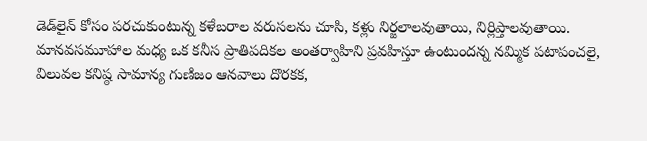డెడ్‌లైన్‌ కోసం పరచుకుంటున్న కళేబరాల వరుసలను చూసి, కళ్లు నిర్జలాలవుతాయి, నిర్లిప్తాలవుతాయి. మానవసమూహాల మధ్య ఒక కనీస ప్రాతిపదికల అంతర్వాహిని ప్రవహిస్తూ ఉంటుందన్న నమ్మిక పటాపంచలై, విలువల కనిష్ఠ సామాన్య గుణిజం ఆనవాలు దొరకక,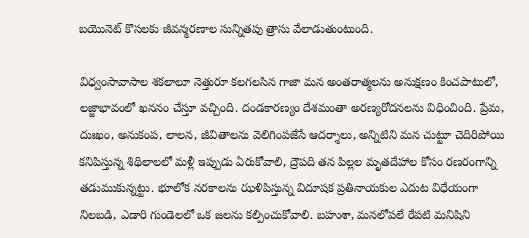బయొనెట్‌ కొసలకు జీవన్మరణాల సున్నితపు త్రాసు వేలాడుతుంటుంది.

విధ్వంసావాసాల శకలాలూ నెత్తురూ కలగలసిన గాజా మన అంతరాత్మలను అనుక్షణం కించపాటులో, లజ్జాభావంలో ఖననం చేస్తూ వచ్చింది. దండకారణ్యం దేశమంతా అరణ్యరోదనలను విధించింది. ప్రేమ, దుఃఖం, అనుకంప, లాలన, జీవితాలను వెలిగింపజేసే ఆదర్శాలు, అన్నిటిని మన చుట్టూ చెదిరిపోయి కనిపిస్తున్న శిథిలాలలో మళ్లీ ఇప్పుడు ఏరుకోవాలి, ద్రౌపది తన పిల్లల మృతదేహాల కోసం రణరంగాన్ని తడుముకున్నట్టు. భూలోక నరకాలను ఝళిపిస్తున్న విదూషక ప్రతినాయకుల ఎదుట విధేయంగా నిలబడి, ఎడారి గుండెలలో ఒక జలను కల్పించుకోవాలి. బహుశా, మనలోపలే రేపటి మనిషిని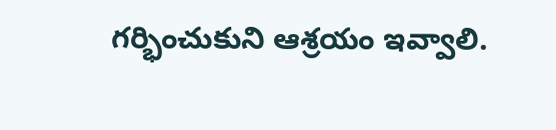గర్భించుకుని ఆశ్రయం ఇవ్వాలి.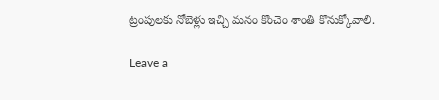ట్రంపులకు నోబెళ్లు ఇచ్చి మనం కొంచెం శాంతి కొనుక్కోవాలి.

Leave a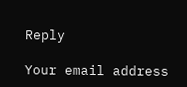Reply

Your email address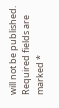will not be published. Required fields are marked *